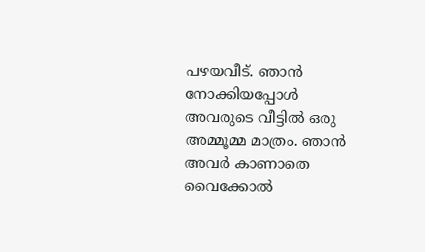പഴയവീട്. ഞാൻ നോക്കിയപ്പോൾ അവരുടെ വീട്ടിൽ ഒരു അമ്മൂമ്മ മാത്രം. ഞാൻ അവർ കാണാതെ വൈക്കോൽ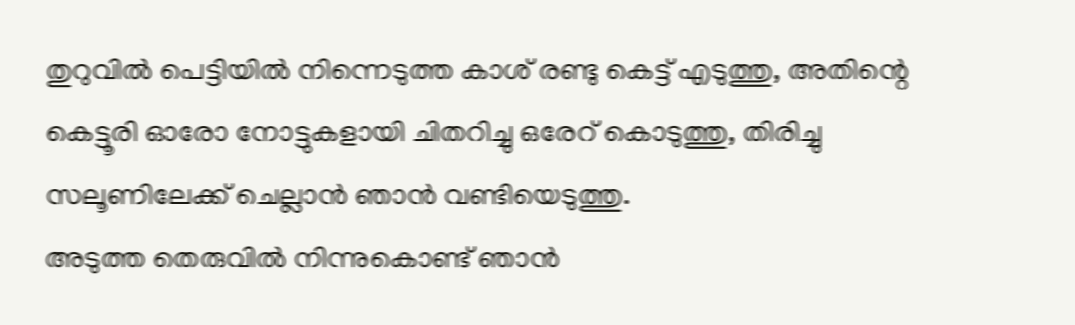തുറുവിൽ പെട്ടിയിൽ നിന്നെടുത്ത കാശ് രണ്ടു കെട്ട് എടുത്തു, അതിന്റെ കെട്ടൂരി ഓരോ നോട്ടുകളായി ചിതറിച്ചു ഒരേറ് കൊടുത്തു, തിരിച്ചു സലൂണിലേക്ക് ചെല്ലാൻ ഞാൻ വണ്ടിയെടുത്തു.
അടുത്ത തെരുവിൽ നിന്നുകൊണ്ട് ഞാൻ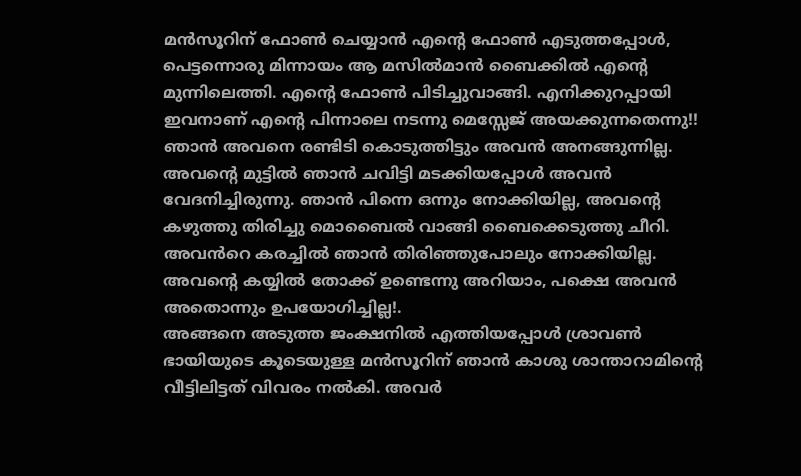മൻസൂറിന് ഫോൺ ചെയ്യാൻ എന്റെ ഫോൺ എടുത്തപ്പോൾ, പെട്ടന്നൊരു മിന്നായം ആ മസിൽമാൻ ബൈക്കിൽ എന്റെ മുന്നിലെത്തി. എന്റെ ഫോൺ പിടിച്ചുവാങ്ങി. എനിക്കുറപ്പായി ഇവനാണ് എന്റെ പിന്നാലെ നടന്നു മെസ്സേജ് അയക്കുന്നതെന്നു!!
ഞാൻ അവനെ രണ്ടിടി കൊടുത്തിട്ടും അവൻ അനങ്ങുന്നില്ല. അവന്റെ മുട്ടിൽ ഞാൻ ചവിട്ടി മടക്കിയപ്പോൾ അവൻ വേദനിച്ചിരുന്നു. ഞാൻ പിന്നെ ഒന്നും നോക്കിയില്ല, അവന്റെ കഴുത്തു തിരിച്ചു മൊബൈൽ വാങ്ങി ബൈക്കെടുത്തു ചീറി. അവൻറെ കരച്ചിൽ ഞാൻ തിരിഞ്ഞുപോലും നോക്കിയില്ല. അവന്റെ കയ്യിൽ തോക്ക് ഉണ്ടെന്നു അറിയാം, പക്ഷെ അവൻ അതൊന്നും ഉപയോഗിച്ചില്ല!.
അങ്ങനെ അടുത്ത ജംക്ഷനിൽ എത്തിയപ്പോൾ ശ്രാവൺ ഭായിയുടെ കൂടെയുള്ള മൻസൂറിന് ഞാൻ കാശു ശാന്താറാമിന്റെ വീട്ടിലിട്ടത് വിവരം നൽകി. അവർ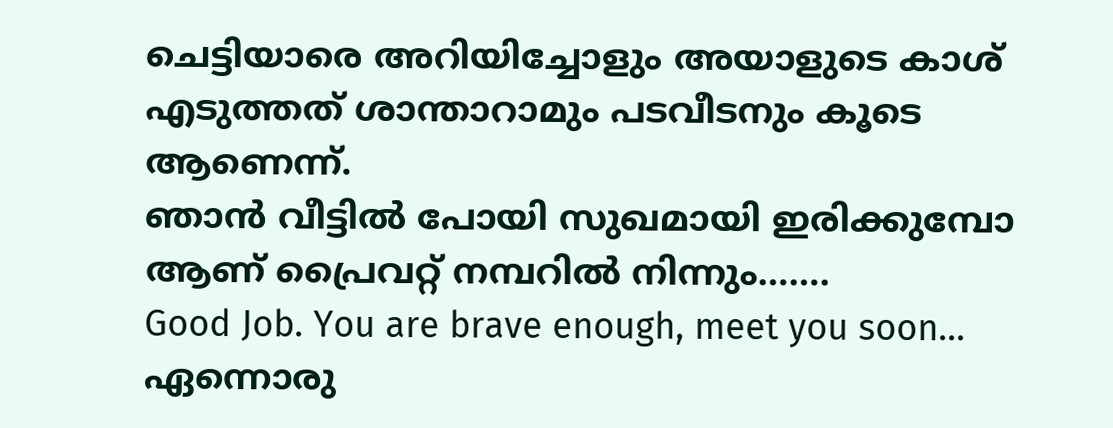ചെട്ടിയാരെ അറിയിച്ചോളും അയാളുടെ കാശ് എടുത്തത് ശാന്താറാമും പടവീടനും കൂടെ ആണെന്ന്.
ഞാൻ വീട്ടിൽ പോയി സുഖമായി ഇരിക്കുമ്പോ ആണ് പ്രൈവറ്റ് നമ്പറിൽ നിന്നും…….
Good Job. You are brave enough, meet you soon…
ഏന്നൊരു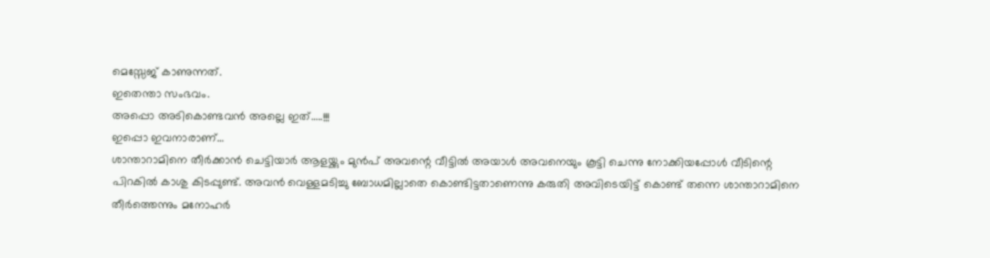മെസ്സേജ് കാണുന്നത്.
ഇതെന്താ സംഭവം.
അപ്പൊ അടികൊണ്ടവൻ അല്ലെ ഇത്…..!!!
ഇപ്പൊ ഇവനാരാണ്…
ശാന്താറാമിനെ തീർക്കാൻ ചെട്ടിയാർ ആളയ്ക്കും മുൻപ് അവന്റെ വീട്ടിൽ അയാൾ അവനെയും കൂട്ടി ചെന്നു നോക്കിയപ്പോൾ വീടിന്റെ പിറകിൽ കാശു കിടപ്പുണ്ട്. അവൻ വെള്ളമടിച്ചു ബോധമില്ലാതെ കൊണ്ടിട്ടതാണെന്നു കരുതി അവിടെയിട്ട് കൊണ്ട് തന്നെ ശാന്താറാമിനെ തീർത്തെന്നും മനോഹർ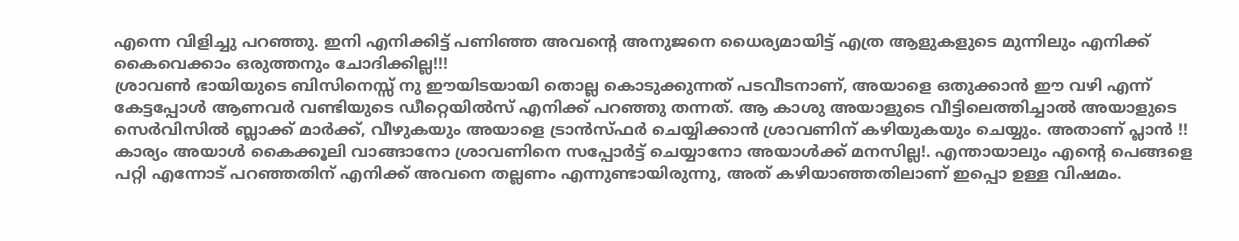എന്നെ വിളിച്ചു പറഞ്ഞു. ഇനി എനിക്കിട്ട് പണിഞ്ഞ അവന്റെ അനുജനെ ധൈര്യമായിട്ട് എത്ര ആളുകളുടെ മുന്നിലും എനിക്ക് കൈവെക്കാം ഒരുത്തനും ചോദിക്കില്ല!!!
ശ്രാവൺ ഭായിയുടെ ബിസിനെസ്സ് നു ഈയിടയായി തൊല്ല കൊടുക്കുന്നത് പടവീടനാണ്, അയാളെ ഒതുക്കാൻ ഈ വഴി എന്ന് കേട്ടപ്പോൾ ആണവർ വണ്ടിയുടെ ഡീറ്റെയിൽസ് എനിക്ക് പറഞ്ഞു തന്നത്. ആ കാശു അയാളുടെ വീട്ടിലെത്തിച്ചാൽ അയാളുടെ സെർവിസിൽ ബ്ലാക്ക് മാർക്ക്, വീഴുകയും അയാളെ ട്രാൻസ്ഫർ ചെയ്യിക്കാൻ ശ്രാവണിന് കഴിയുകയും ചെയ്യും. അതാണ് പ്ലാൻ !!
കാര്യം അയാൾ കൈക്കൂലി വാങ്ങാനോ ശ്രാവണിനെ സപ്പോർട്ട് ചെയ്യാനോ അയാൾക്ക് മനസില്ല!. എന്തായാലും എന്റെ പെങ്ങളെ പറ്റി എന്നോട് പറഞ്ഞതിന് എനിക്ക് അവനെ തല്ലണം എന്നുണ്ടായിരുന്നു, അത് കഴിയാഞ്ഞതിലാണ് ഇപ്പൊ ഉള്ള വിഷമം.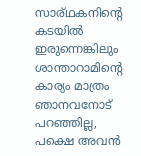സാര്ഥകനിന്റെ കടയിൽ ഇരുന്നെങ്കിലും ശാന്താറാമിന്റെ കാര്യം മാത്രം ഞാനവനോട് പറഞ്ഞില്ല, പക്ഷെ അവൻ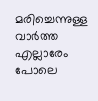മരിച്ചെന്നുള്ള വാർത്ത എല്ലാരേം പോലെ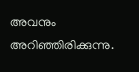അവനും അറിഞ്ഞിരിക്കുന്നു.